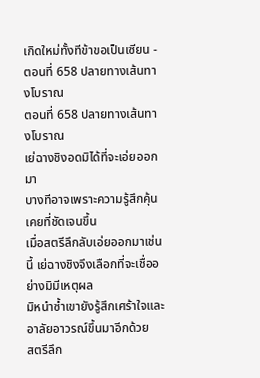เกิดใหม่ทั้งทีข้าขอเป็นเซียน - ตอนที่ 658 ปลายทางเส้นทางโบราณ
ตอนที่ 658 ปลายทางเส้นทางโบราณ
เย่ฉางชิงอดมิได้ที่จะเอ่ยออกมา
บางทีอาจเพราะความรู้สึกคุ้นเคยที่ชัดเจนขึ้น
เมื่อสตรีลึกลับเอ่ยออกมาเช่นนี้ เย่ฉางชิงจึงเลือกที่จะเชื่ออย่างมิมีเหตุผล
มิหนำซ้ำเขายังรู้สึกเศร้าใจและอาลัยอาวรณ์ขึ้นมาอีกด้วย
สตรีลึก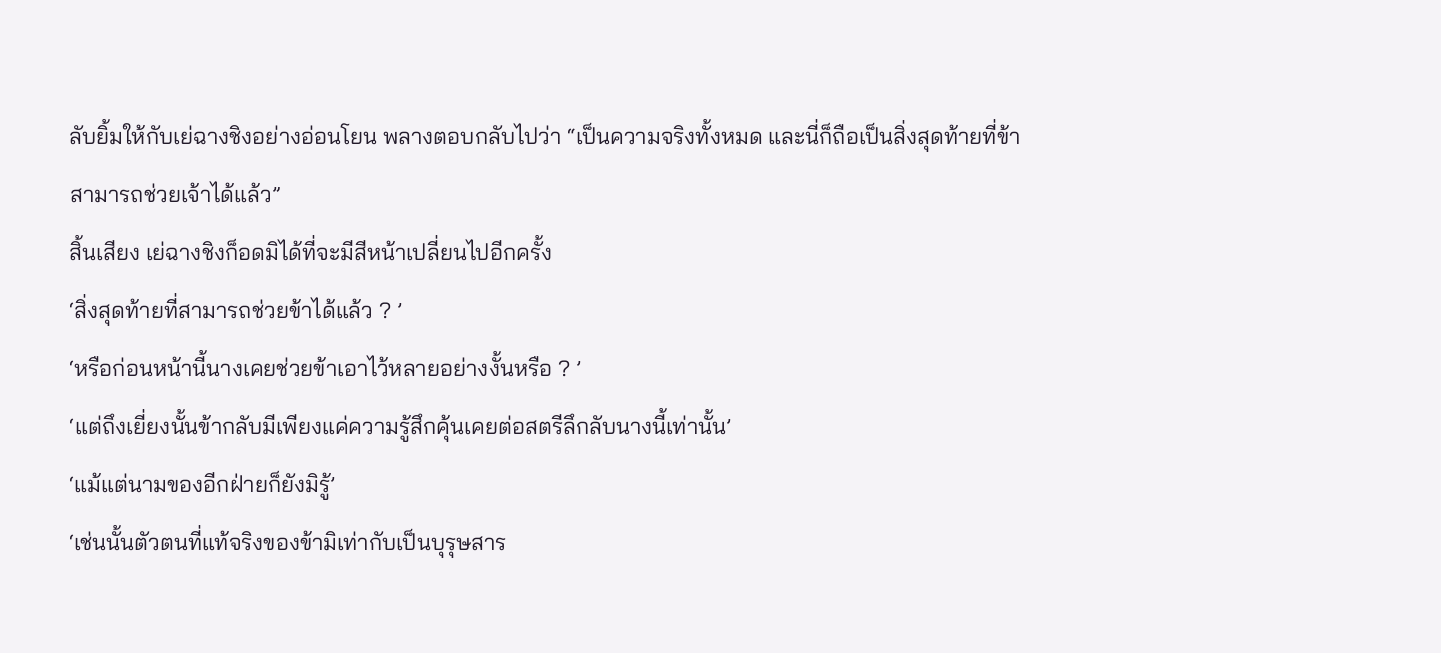ลับยิ้มให้กับเย่ฉางชิงอย่างอ่อนโยน พลางตอบกลับไปว่า “เป็นความจริงทั้งหมด และนี่ก็ถือเป็นสิ่งสุดท้ายที่ข้าสามารถช่วยเจ้าได้แล้ว”
สิ้นเสียง เย่ฉางชิงก็อดมิได้ที่จะมีสีหน้าเปลี่ยนไปอีกครั้ง
‘สิ่งสุดท้ายที่สามารถช่วยข้าได้แล้ว ? ’
‘หรือก่อนหน้านี้นางเคยช่วยข้าเอาไว้หลายอย่างงั้นหรือ ? ’
‘แต่ถึงเยี่ยงนั้นข้ากลับมีเพียงแค่ความรู้สึกคุ้นเคยต่อสตรีลึกลับนางนี้เท่านั้น’
‘แม้แต่นามของอีกฝ่ายก็ยังมิรู้’
‘เช่นนั้นตัวตนที่แท้จริงของข้ามิเท่ากับเป็นบุรุษสาร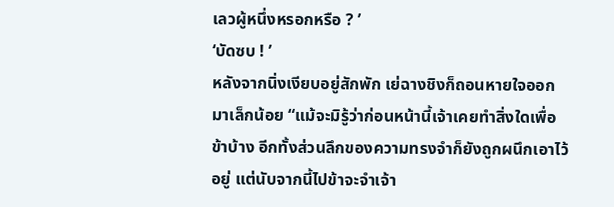เลวผู้หนึ่งหรอกหรือ ? ’
‘บัดซบ ! ’
หลังจากนิ่งเงียบอยู่สักพัก เย่ฉางชิงก็ถอนหายใจออกมาเล็กน้อย “แม้จะมิรู้ว่าก่อนหน้านี้เจ้าเคยทำสิ่งใดเพื่อข้าบ้าง อีกทั้งส่วนลึกของความทรงจำก็ยังถูกผนึกเอาไว้อยู่ แต่นับจากนี้ไปข้าจะจำเจ้า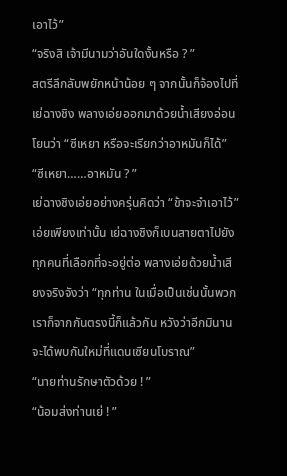เอาไว้”
“จริงสิ เจ้ามีนามว่าอันใดงั้นหรือ ? ”
สตรีลึกลับพยักหน้าน้อย ๆ จากนั้นก็จ้องไปที่เย่ฉางชิง พลางเอ่ยออกมาด้วยน้ำเสียงอ่อนโยนว่า “ซีเหยา หรือจะเรียกว่าอาหมันก็ได้”
“ซีเหยา……อาหมัน ? ”
เย่ฉางชิงเอ่ยอย่างครุ่นคิดว่า “ข้าจะจำเอาไว้”
เอ่ยเพียงเท่านั้น เย่ฉางชิงก็เบนสายตาไปยังทุกคนที่เลือกที่จะอยู่ต่อ พลางเอ่ยด้วยน้ำเสียงจริงจังว่า “ทุกท่าน ในเมื่อเป็นเช่นนั้นพวกเราก็จากกันตรงนี้ก็แล้วกัน หวังว่าอีกมินานจะได้พบกันใหม่ที่แดนเซียนโบราณ”
“นายท่านรักษาตัวด้วย ! ”
“น้อมส่งท่านเย่ ! ”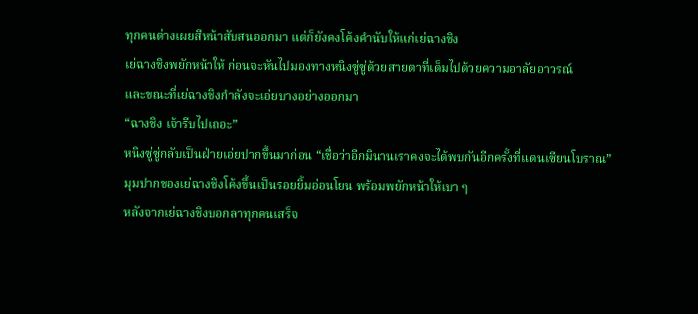ทุกคนต่างเผยสีหน้าสับสนออกมา แต่ก็ยังคงโค้งคำนับให้แก่เย่ฉางชิง
เย่ฉางชิงพยักหน้าให้ ก่อนจะหันไปมองทางหนิงซู่ซู่ด้วยสายตาที่เต็มไปด้วยความอาลัยอาวรณ์
และขณะที่เย่ฉางชิงกำลังจะเอ่ยบางอย่างออกมา
“ฉางชิง เจ้ารีบไปเถอะ”
หนิงซู่ซู่กลับเป็นฝ่ายเอ่ยปากขึ้นมาก่อน “เชื่อว่าอีกมินานเราคงจะได้พบกันอีกครั้งที่แดนเซียนโบราณ”
มุมปากของเย่ฉางชิงโค้งขึ้นเป็นรอยยิ้มอ่อนโยน พร้อมพยักหน้าให้เบา ๆ
หลังจากเย่ฉางชิงบอกลาทุกคนเสร็จ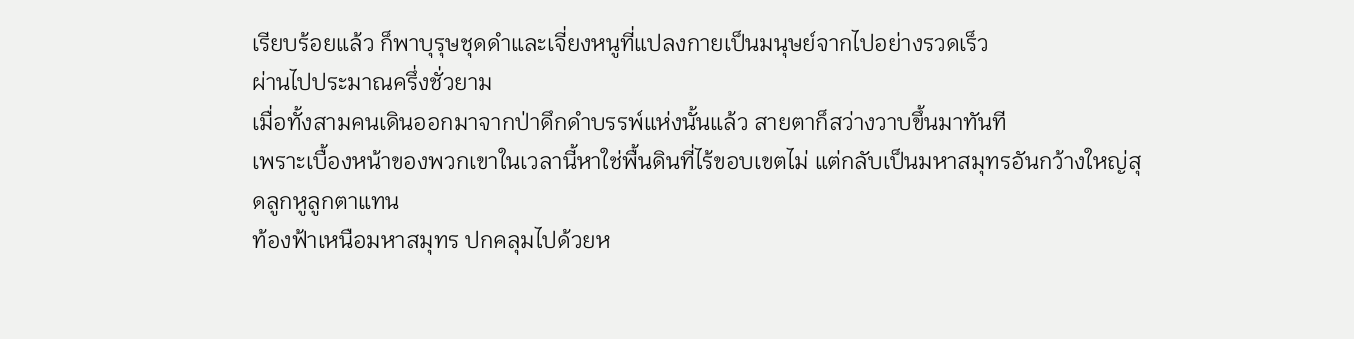เรียบร้อยแล้ว ก็พาบุรุษชุดดำและเจี่ยงหนูที่แปลงกายเป็นมนุษย์จากไปอย่างรวดเร็ว
ผ่านไปประมาณครึ่งชั่วยาม
เมื่อทั้งสามคนเดินออกมาจากป่าดึกดำบรรพ์แห่งนั้นแล้ว สายตาก็สว่างวาบขึ้นมาทันที
เพราะเบื้องหน้าของพวกเขาในเวลานี้หาใช่พื้นดินที่ไร้ขอบเขตไม่ แต่กลับเป็นมหาสมุทรอันกว้างใหญ่สุดลูกหูลูกตาแทน
ท้องฟ้าเหนือมหาสมุทร ปกคลุมไปด้วยห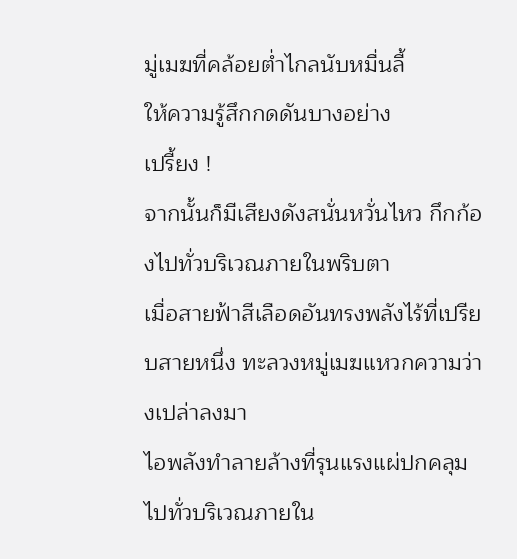มู่เมฆที่คล้อยต่ำไกลนับหมื่นลี้
ให้ความรู้สึกกดดันบางอย่าง
เปรี้ยง !
จากนั้นก็มีเสียงดังสนั่นหวั่นไหว กึกก้องไปทั่วบริเวณภายในพริบตา
เมื่อสายฟ้าสีเลือดอันทรงพลังไร้ที่เปรียบสายหนึ่ง ทะลวงหมู่เมฆแหวกความว่างเปล่าลงมา
ไอพลังทำลายล้างที่รุนแรงแผ่ปกคลุมไปทั่วบริเวณภายใน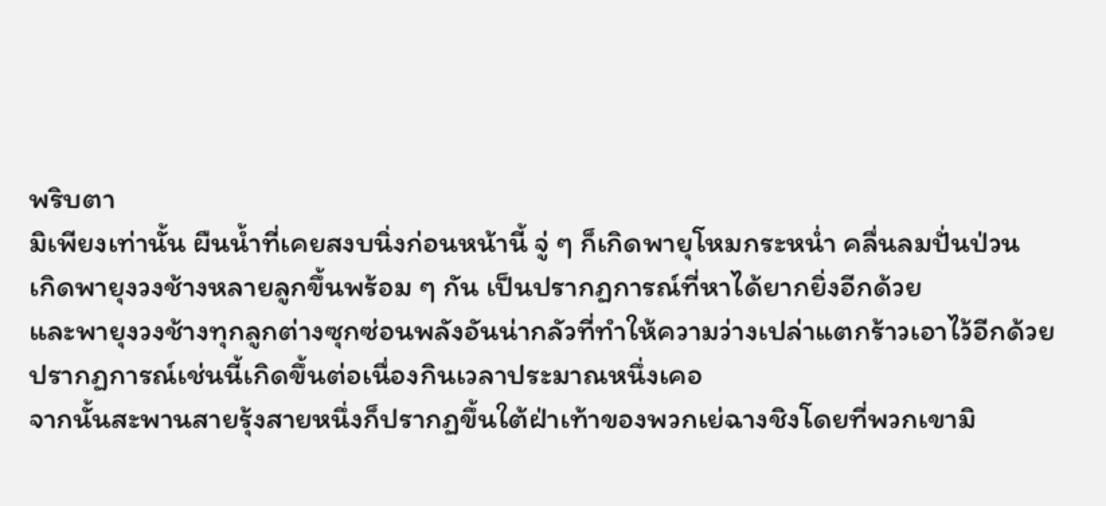พริบตา
มิเพียงเท่านั้น ผืนน้ำที่เคยสงบนิ่งก่อนหน้านี้ จู่ ๆ ก็เกิดพายุโหมกระหน่ำ คลื่นลมปั่นป่วน
เกิดพายุงวงช้างหลายลูกขึ้นพร้อม ๆ กัน เป็นปรากฏการณ์ที่หาได้ยากยิ่งอีกด้วย
และพายุงวงช้างทุกลูกต่างซุกซ่อนพลังอันน่ากลัวที่ทำให้ความว่างเปล่าแตกร้าวเอาไว้อีกด้วย
ปรากฏการณ์เช่นนี้เกิดขึ้นต่อเนื่องกินเวลาประมาณหนึ่งเคอ
จากนั้นสะพานสายรุ้งสายหนึ่งก็ปรากฏขึ้นใต้ฝ่าเท้าของพวกเย่ฉางชิงโดยที่พวกเขามิ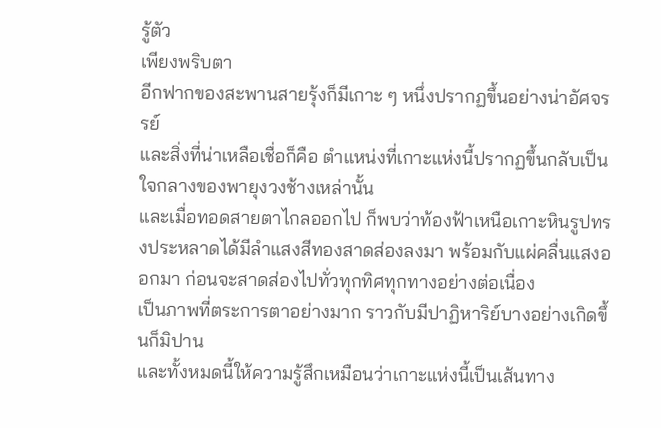รู้ตัว
เพียงพริบตา
อีกฟากของสะพานสายรุ้งก็มีเกาะ ๆ หนึ่งปรากฏขึ้นอย่างน่าอัศจรรย์
และสิ่งที่น่าเหลือเชื่อก็คือ ตำแหน่งที่เกาะแห่งนี้ปรากฏขึ้นกลับเป็นใจกลางของพายุงวงช้างเหล่านั้น
และเมื่อทอดสายตาไกลออกไป ก็พบว่าท้องฟ้าเหนือเกาะหินรูปทรงประหลาดได้มีลำแสงสีทองสาดส่องลงมา พร้อมกับแผ่คลื่นแสงออกมา ก่อนจะสาดส่องไปทั่วทุกทิศทุกทางอย่างต่อเนื่อง
เป็นภาพที่ตระการตาอย่างมาก ราวกับมีปาฏิหาริย์บางอย่างเกิดขึ้นก็มิปาน
และทั้งหมดนี้ให้ความรู้สึกเหมือนว่าเกาะแห่งนี้เป็นเส้นทาง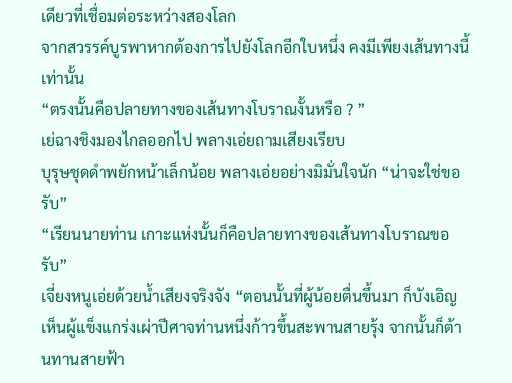เดียวที่เชื่อมต่อระหว่างสองโลก
จากสวรรค์บูรพาหากต้องการไปยังโลกอีกใบหนึ่ง คงมีเพียงเส้นทางนี้เท่านั้น
“ตรงนั้นคือปลายทางของเส้นทางโบราณงั้นหรือ ? ”
เย่ฉางชิงมองไกลออกไป พลางเอ่ยถามเสียงเรียบ
บุรุษชุดดำพยักหน้าเล็กน้อย พลางเอ่ยอย่างมิมั่นใจนัก “น่าจะใช่ขอรับ”
“เรียนนายท่าน เกาะแห่งนั้นก็คือปลายทางของเส้นทางโบราณขอรับ”
เจี่ยงหนูเอ่ยด้วยน้ำเสียงจริงจัง “ตอนนั้นที่ผู้น้อยตื่นขึ้นมา ก็บังเอิญเห็นผู้แข็งแกร่งเผ่าปีศาจท่านหนึ่งก้าวขึ้นสะพานสายรุ้ง จากนั้นก็ต้านทานสายฟ้า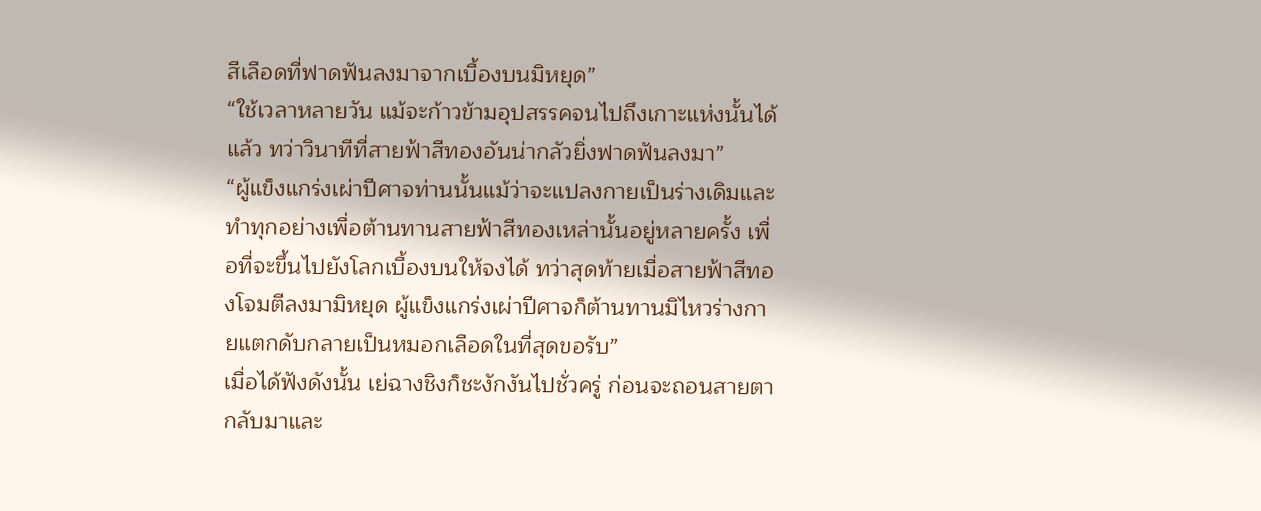สีเลือดที่ฟาดฟันลงมาจากเบื้องบนมิหยุด”
“ใช้เวลาหลายวัน แม้จะก้าวข้ามอุปสรรคจนไปถึงเกาะแห่งนั้นได้แล้ว ทว่าวินาทีที่สายฟ้าสีทองอันน่ากลัวยิ่งฟาดฟันลงมา”
“ผู้แข็งแกร่งเผ่าปีศาจท่านนั้นแม้ว่าจะแปลงกายเป็นร่างเดิมและทำทุกอย่างเพื่อต้านทานสายฟ้าสีทองเหล่านั้นอยู่หลายครั้ง เพื่อที่จะขึ้นไปยังโลกเบื้องบนให้จงได้ ทว่าสุดท้ายเมื่อสายฟ้าสีทองโจมตีลงมามิหยุด ผู้แข็งแกร่งเผ่าปีศาจก็ต้านทานมิไหวร่างกายแตกดับกลายเป็นหมอกเลือดในที่สุดขอรับ”
เมื่อได้ฟังดังนั้น เย่ฉางชิงก็ชะงักงันไปชั่วครู่ ก่อนจะถอนสายตากลับมาและ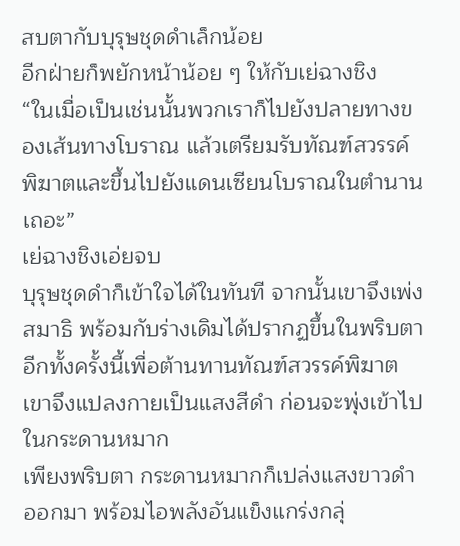สบตากับบุรุษชุดดำเล็กน้อย
อีกฝ่ายก็พยักหน้าน้อย ๆ ให้กับเย่ฉางชิง
“ในเมื่อเป็นเช่นนั้นพวกเราก็ไปยังปลายทางของเส้นทางโบราณ แล้วเตรียมรับทัณฑ์สวรรค์พิฆาตและขึ้นไปยังแดนเซียนโบราณในตำนานเถอะ”
เย่ฉางชิงเอ่ยจบ
บุรุษชุดดำก็เข้าใจได้ในทันที จากนั้นเขาจึงเพ่งสมาธิ พร้อมกับร่างเดิมได้ปรากฏขึ้นในพริบตา
อีกทั้งครั้งนี้เพื่อต้านทานทัณฑ์สวรรค์พิฆาต
เขาจึงแปลงกายเป็นแสงสีดำ ก่อนจะพุ่งเข้าไปในกระดานหมาก
เพียงพริบตา กระดานหมากก็เปล่งแสงขาวดำออกมา พร้อมไอพลังอันแข็งแกร่งกลุ่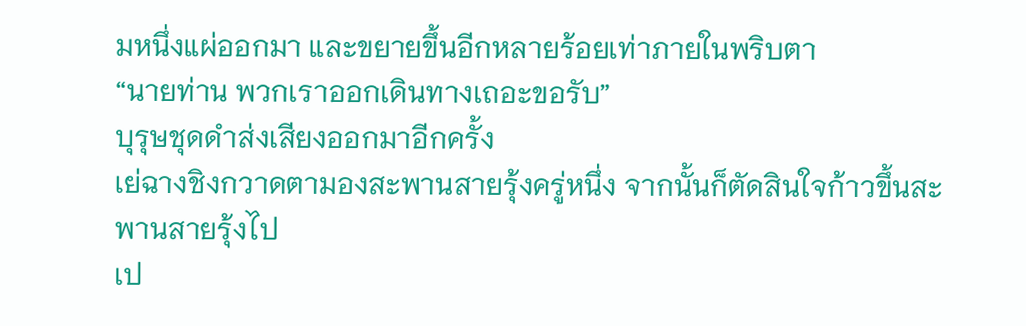มหนึ่งแผ่ออกมา และขยายขึ้นอีกหลายร้อยเท่าภายในพริบตา
“นายท่าน พวกเราออกเดินทางเถอะขอรับ”
บุรุษชุดดำส่งเสียงออกมาอีกครั้ง
เย่ฉางชิงกวาดตามองสะพานสายรุ้งครู่หนึ่ง จากนั้นก็ตัดสินใจก้าวขึ้นสะพานสายรุ้งไป
เป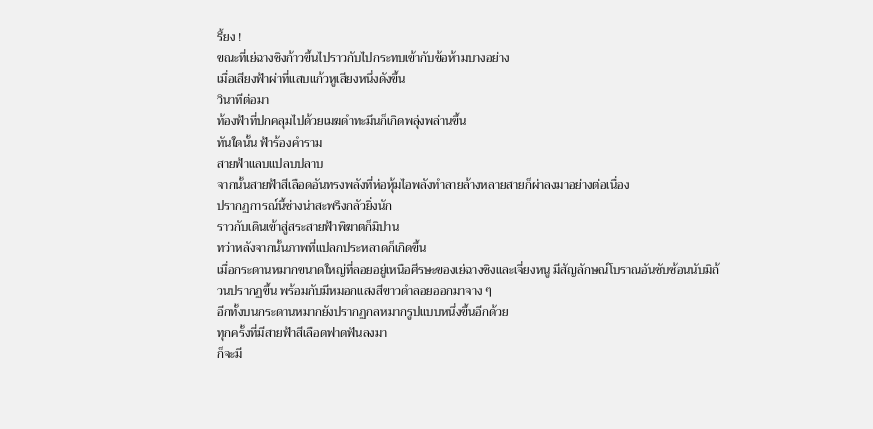รี้ยง !
ขณะที่เย่ฉางชิงก้าวขึ้นไปราวกับไปกระทบเข้ากับข้อห้ามบางอย่าง
เมื่อเสียงฟ้าผ่าที่แสบแก้วหูเสียงหนึ่งดังขึ้น
วินาทีต่อมา
ท้องฟ้าที่ปกคลุมไปด้วยเมฆดำทะมึนก็เกิดพลุ่งพล่านขึ้น
ทันใดนั้น ฟ้าร้องคำราม
สายฟ้าแลบแปลบปลาบ
จากนั้นสายฟ้าสีเลือดอันทรงพลังที่ห่อหุ้มไอพลังทำลายล้างหลายสายก็ผ่าลงมาอย่างต่อเนื่อง
ปรากฏการณ์นี้ช่างน่าสะพรึงกลัวยิ่งนัก
ราวกับเดินเข้าสู่สระสายฟ้าพิฆาตก็มิปาน
ทว่าหลังจากนั้นภาพที่แปลกประหลาดก็เกิดขึ้น
เมื่อกระดานหมากขนาดใหญ่ที่ลอยอยู่เหนือศีรษะของเย่ฉางชิงและเจี่ยงหนู มีสัญลักษณ์โบราณอันซับซ้อนนับมิถ้วนปรากฏขึ้น พร้อมกับมีหมอกแสงสีขาวดำลอยออกมาจาง ๆ
อีกทั้งบนกระดานหมากยังปรากฏกลหมากรูปแบบหนึ่งขึ้นอีกด้วย
ทุกครั้งที่มีสายฟ้าสีเลือดฟาดฟันลงมา
ก็จะมี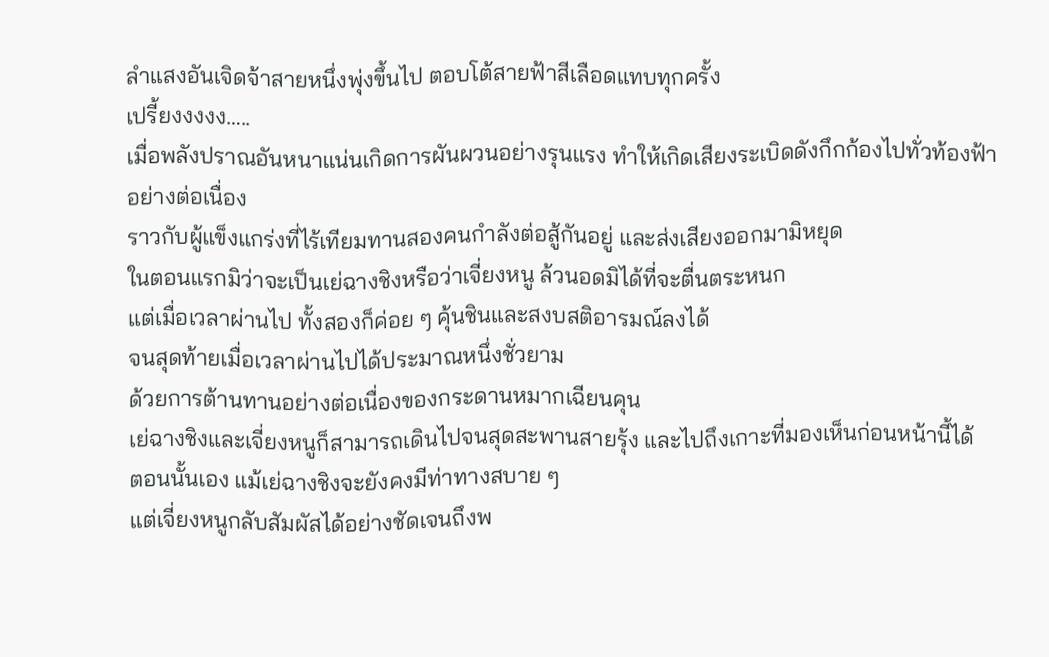ลำแสงอันเจิดจ้าสายหนึ่งพุ่งขึ้นไป ตอบโต้สายฟ้าสีเลือดแทบทุกครั้ง
เปรี้ยงงงงง…..
เมื่อพลังปราณอันหนาแน่นเกิดการผันผวนอย่างรุนแรง ทำให้เกิดเสียงระเบิดดังกึกก้องไปทั่วท้องฟ้าอย่างต่อเนื่อง
ราวกับผู้แข็งแกร่งที่ไร้เทียมทานสองคนกำลังต่อสู้กันอยู่ และส่งเสียงออกมามิหยุด
ในตอนแรกมิว่าจะเป็นเย่ฉางชิงหรือว่าเจี่ยงหนู ล้วนอดมิได้ที่จะตื่นตระหนก
แต่เมื่อเวลาผ่านไป ทั้งสองก็ค่อย ๆ คุ้นชินและสงบสติอารมณ์ลงได้
จนสุดท้ายเมื่อเวลาผ่านไปได้ประมาณหนึ่งชั่วยาม
ด้วยการต้านทานอย่างต่อเนื่องของกระดานหมากเฉียนคุน
เย่ฉางชิงและเจี่ยงหนูก็สามารถเดินไปจนสุดสะพานสายรุ้ง และไปถึงเกาะที่มองเห็นก่อนหน้านี้ได้
ตอนนั้นเอง แม้เย่ฉางชิงจะยังคงมีท่าทางสบาย ๆ
แต่เจี่ยงหนูกลับสัมผัสได้อย่างชัดเจนถึงพ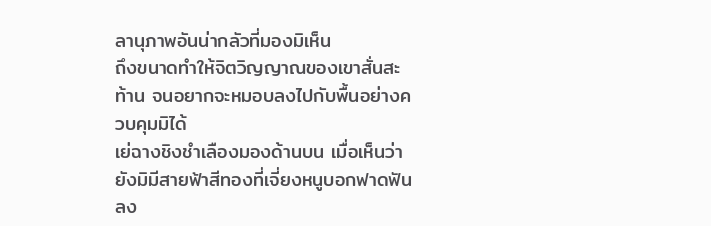ลานุภาพอันน่ากลัวที่มองมิเห็น
ถึงขนาดทำให้จิตวิญญาณของเขาสั่นสะท้าน จนอยากจะหมอบลงไปกับพื้นอย่างควบคุมมิได้
เย่ฉางชิงชำเลืองมองด้านบน เมื่อเห็นว่ายังมิมีสายฟ้าสีทองที่เจี่ยงหนูบอกฟาดฟันลง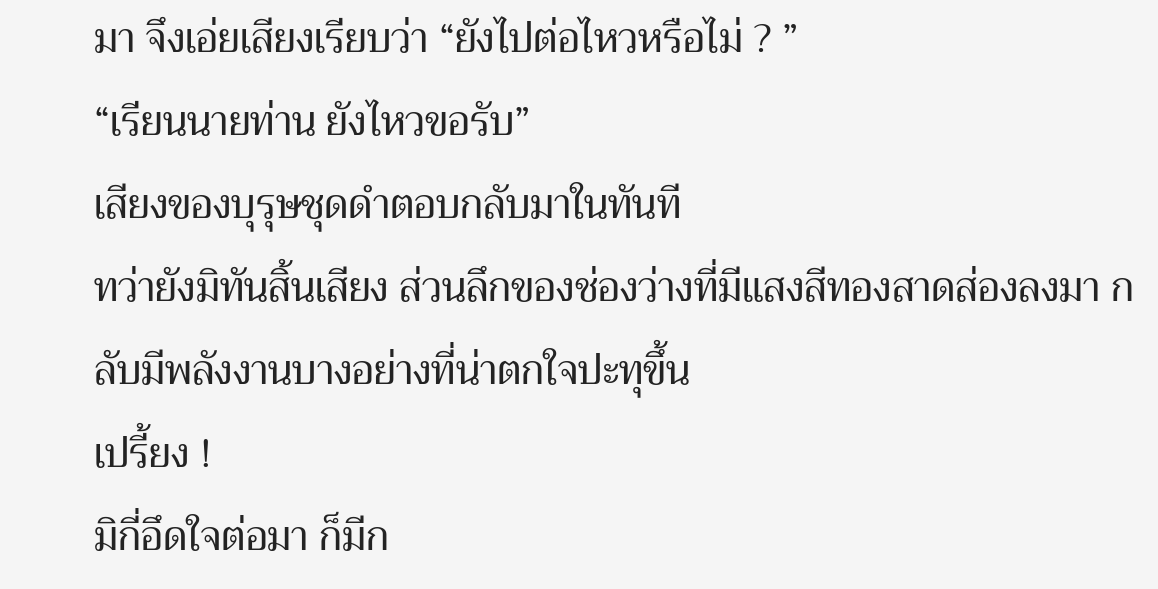มา จึงเอ่ยเสียงเรียบว่า “ยังไปต่อไหวหรือไม่ ? ”
“เรียนนายท่าน ยังไหวขอรับ”
เสียงของบุรุษชุดดำตอบกลับมาในทันที
ทว่ายังมิทันสิ้นเสียง ส่วนลึกของช่องว่างที่มีแสงสีทองสาดส่องลงมา กลับมีพลังงานบางอย่างที่น่าตกใจปะทุขึ้น
เปรี้ยง !
มิกี่อึดใจต่อมา ก็มีก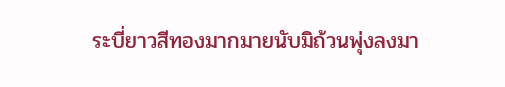ระบี่ยาวสีทองมากมายนับมิถ้วนพุ่งลงมา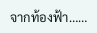จากท้องฟ้า……